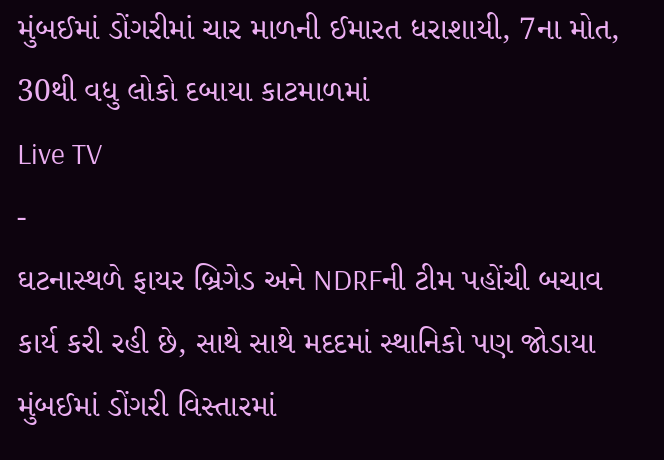મુંબઈમાં ડોંગરીમાં ચાર માળની ઈમારત ધરાશાયી, 7ના મોત, 30થી વધુ લોકો દબાયા કાટમાળમાં
Live TV
-
ઘટનાસ્થળે ફાયર બ્રિગેડ અને NDRFની ટીમ પહોંચી બચાવ કાર્ય કરી રહી છે, સાથે સાથે મદદમાં સ્થાનિકો પણ જોડાયા
મુંબઈમાં ડોંગરી વિસ્તારમાં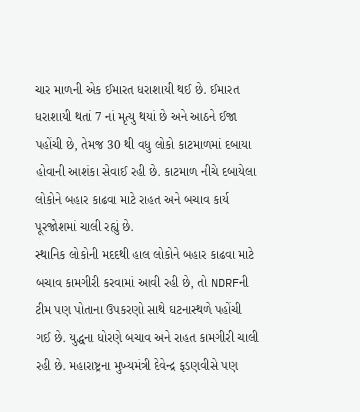ચાર માળની એક ઈમારત ધરાશાયી થઈ છે. ઈમારત ધરાશાયી થતાં 7 નાં મૃત્યુ થયાં છે અને આઠને ઈજા પહોંચી છે, તેમજ 30 થી વધુ લોકો કાટમાળમાં દબાયા હોવાની આશંકા સેવાઈ રહી છે. કાટમાળ નીચે દબાયેલા લોકોને બહાર કાઢવા માટે રાહત અને બચાવ કાર્ય પૂરજોશમાં ચાલી રહ્યું છે.
સ્થાનિક લોકોની મદદથી હાલ લોકોને બહાર કાઢવા માટે બચાવ કામગીરી કરવામાં આવી રહી છે, તો NDRFની ટીમ પણ પોતાના ઉપકરણો સાથે ઘટનાસ્થળે પહોંચી ગઈ છે. યુદ્ધના ધોરણે બચાવ અને રાહત કામગીરી ચાલી રહી છે. મહારાષ્ટ્રના મુખ્યમંત્રી દેવેન્દ્ર ફડણવીસે પણ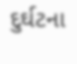દુર્ઘટના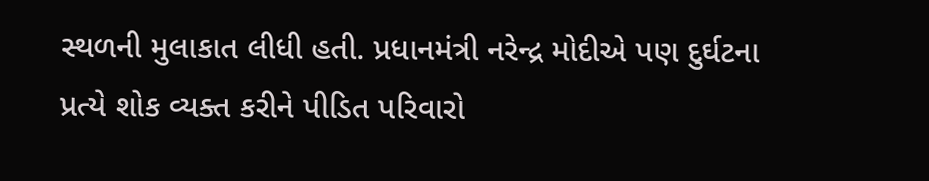સ્થળની મુલાકાત લીધી હતી. પ્રધાનમંત્રી નરેન્દ્ર મોદીએ પણ દુર્ઘટના પ્રત્યે શોક વ્યક્ત કરીને પીડિત પરિવારો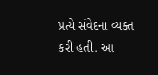પ્રત્યે સંવેદના વ્યક્ત કરી હતી. આ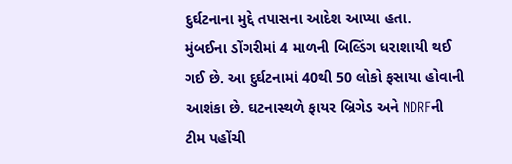દુર્ઘટનાના મુદ્દે તપાસના આદેશ આપ્યા હતા.
મુંબઈના ડોંગરીમાં 4 માળની બિલ્ડિંગ ધરાશાયી થઈ ગઈ છે. આ દુર્ઘટનામાં 40થી 50 લોકો ફસાયા હોવાની આશંકા છે. ઘટનાસ્થળે ફાયર બ્રિગેડ અને NDRFની ટીમ પહોંચી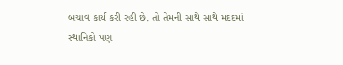બચાવ કાર્ય કરી રહી છે. તો તેમની સાથે સાથે મદદમાં સ્થાનિકો પણ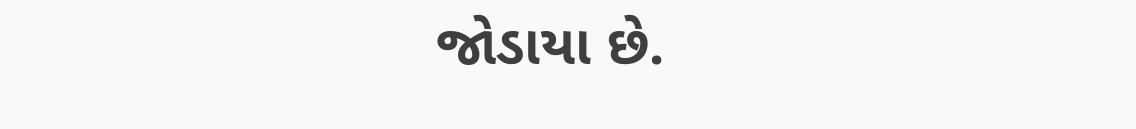જોડાયા છે.